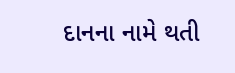દાનના નામે થતી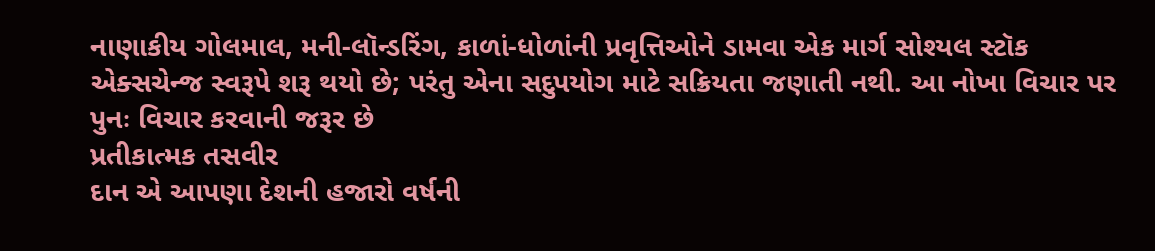નાણાકીય ગોલમાલ, મની-લૉન્ડરિંગ, કાળાં-ધોળાંની પ્રવૃત્તિઓને ડામવા એક માર્ગ સોશ્યલ સ્ટૉક એક્સચેન્જ સ્વરૂપે શરૂ થયો છે; પરંતુ એના સદુપયોગ માટે સક્રિયતા જણાતી નથી. આ નોખા વિચાર પર પુનઃ વિચાર કરવાની જરૂર છે
પ્રતીકાત્મક તસવીર
દાન એ આપણા દેશની હજારો વર્ષની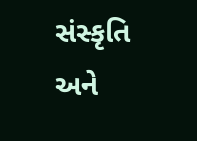સંસ્કૃતિ અને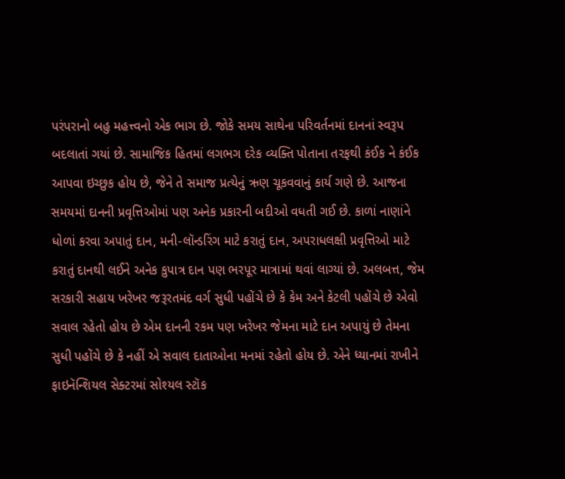પરંપરાનો બહુ મહત્ત્વનો એક ભાગ છે. જોકે સમય સાથેના પરિવર્તનમાં દાનનાં સ્વરૂપ બદલાતાં ગયાં છે. સામાજિક હિતમાં લગભગ દરેક વ્યક્તિ પોતાના તરફથી કંઈક ને કંઈક આપવા ઇચ્છુક હોય છે, જેને તે સમાજ પ્રત્યેનું ઋણ ચૂકવવાનું કાર્ય ગણે છે. આજના સમયમાં દાનની પ્રવૃત્તિઓમાં પણ અનેક પ્રકારની બદીઓ વધતી ગઈ છે. કાળાં નાણાંને ધોળાં કરવા અપાતું દાન, મની-લૉન્ડરિંગ માટે કરાતું દાન, અપરાધલક્ષી પ્રવૃત્તિઓ માટે કરાતું દાનથી લઈને અનેક કુપાત્ર દાન પણ ભરપૂર માત્રામાં થવાં લાગ્યાં છે. અલબત્ત, જેમ સરકારી સહાય ખરેખર જરૂરતમંદ વર્ગ સુધી પહોંચે છે કે કેમ અને કેટલી પહોંચે છે એવો સવાલ રહેતો હોય છે એમ દાનની રકમ પણ ખરેખર જેમના માટે દાન અપાયું છે તેમના સુધી પહોંચે છે કે નહીં એ સવાલ દાતાઓના મનમાં રહેતો હોય છે. એને ધ્યાનમાં રાખીને ફાઇનૅન્શિયલ સેક્ટરમાં સોશ્યલ સ્ટૉક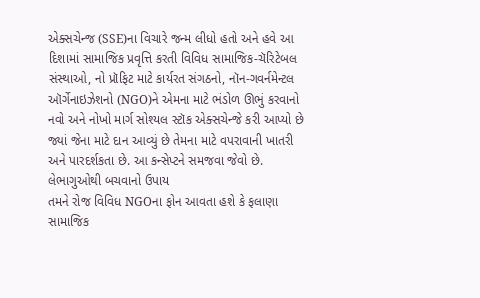એક્સચેન્જ (SSE)ના વિચારે જન્મ લીધો હતો અને હવે આ દિશામાં સામાજિક પ્રવૃત્તિ કરતી વિવિધ સામાજિક-ચૅરિટેબલ સંસ્થાઓ, નો પ્રૉફિટ માટે કાર્યરત સંગઠનો, નૉન-ગવર્નમેન્ટલ ઑર્ગેનાઇઝેશનો (NGO)ને એમના માટે ભંડોળ ઊભું કરવાનો નવો અને નોખો માર્ગ સોશ્યલ સ્ટૉક એક્સચેન્જે કરી આપ્યો છે જ્યાં જેના માટે દાન આવ્યું છે તેમના માટે વપરાવાની ખાતરી અને પારદર્શકતા છે. આ કન્સેપ્ટને સમજવા જેવો છે.
લેભાગુઓથી બચવાનો ઉપાય
તમને રોજ વિવિધ NGOના ફોન આવતા હશે કે ફલાણા સામાજિક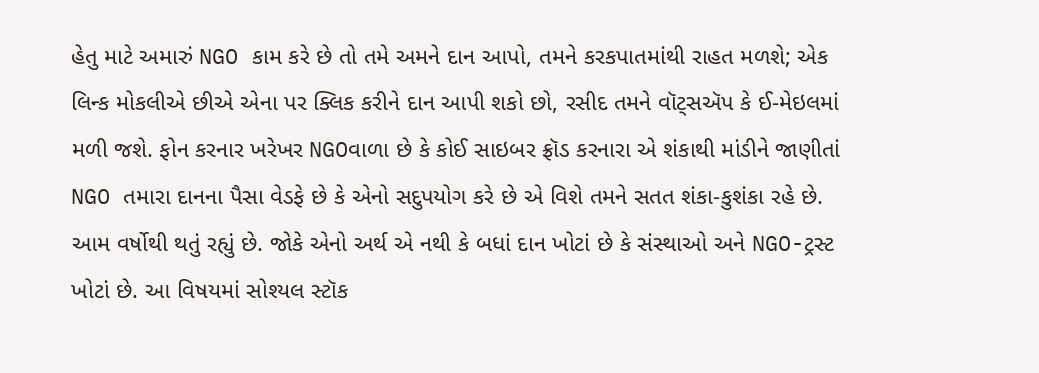હેતુ માટે અમારું NGO કામ કરે છે તો તમે અમને દાન આપો, તમને કરકપાતમાંથી રાહત મળશે; એક લિન્ક મોકલીએ છીએ એના પર ક્લિક કરીને દાન આપી શકો છો, રસીદ તમને વૉટ્સઍપ કે ઈ-મેઇલમાં મળી જશે. ફોન કરનાર ખરેખર NGOવાળા છે કે કોઈ સાઇબર ફ્રૉડ કરનારા એ શંકાથી માંડીને જાણીતાં NGO તમારા દાનના પૈસા વેડફે છે કે એનો સદુપયોગ કરે છે એ વિશે તમને સતત શંકા-કુશંકા રહે છે. આમ વર્ષોથી થતું રહ્યું છે. જોકે એનો અર્થ એ નથી કે બધાં દાન ખોટાં છે કે સંસ્થાઓ અને NGO-ટ્રસ્ટ ખોટાં છે. આ વિષયમાં સોશ્યલ સ્ટૉક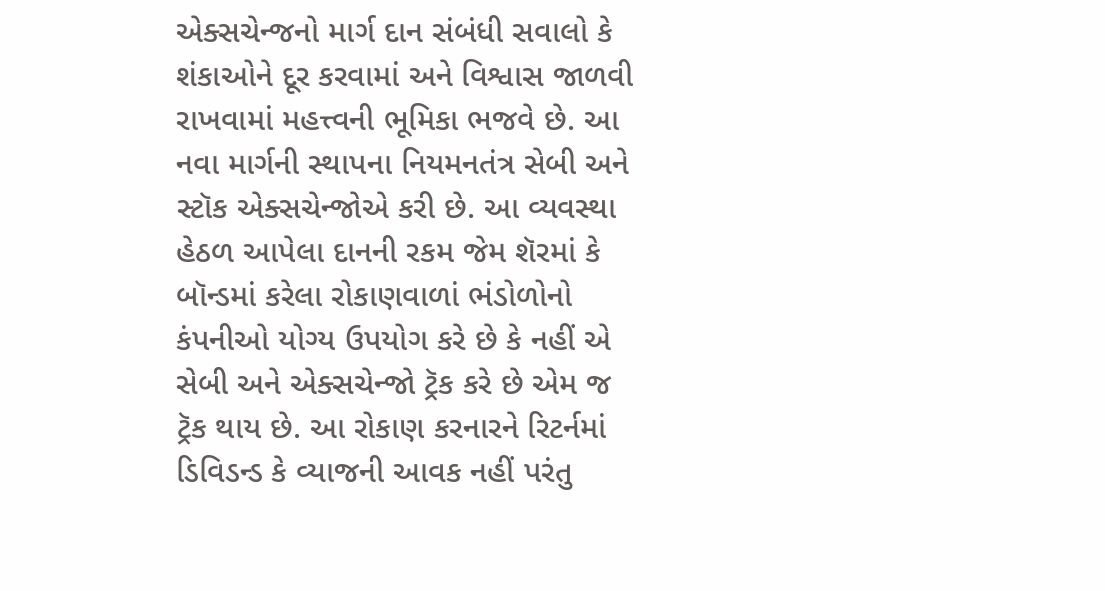એક્સચેન્જનો માર્ગ દાન સંબંધી સવાલો કે શંકાઓને દૂર કરવામાં અને વિશ્વાસ જાળવી રાખવામાં મહત્ત્વની ભૂમિકા ભજવે છે. આ નવા માર્ગની સ્થાપના નિયમનતંત્ર સેબી અને સ્ટૉક એક્સચેન્જોએ કરી છે. આ વ્યવસ્થા હેઠળ આપેલા દાનની રકમ જેમ શૅરમાં કે બૉન્ડમાં કરેલા રોકાણવાળાં ભંડોળોનો કંપનીઓ યોગ્ય ઉપયોગ કરે છે કે નહીં એ સેબી અને એક્સચેન્જો ટ્રૅક કરે છે એમ જ ટ્રૅક થાય છે. આ રોકાણ કરનારને રિટર્નમાં ડિવિડન્ડ કે વ્યાજની આવક નહીં પરંતુ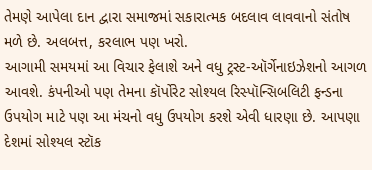તેમણે આપેલા દાન દ્વારા સમાજમાં સકારાત્મક બદલાવ લાવવાનો સંતોષ મળે છે. અલબત્ત, કરલાભ પણ ખરો.
આગામી સમયમાં આ વિચાર ફેલાશે અને વધુ ટ્રસ્ટ-ઑર્ગેનાઇઝેશનો આગળ આવશે. કંપનીઓ પણ તેમના કૉર્પોરેટ સોશ્યલ રિસ્પૉન્સિબલિટી ફન્ડના ઉપયોગ માટે પણ આ મંચનો વધુ ઉપયોગ કરશે એવી ધારણા છે. આપણા દેશમાં સોશ્યલ સ્ટૉક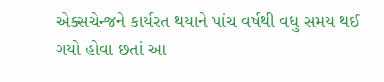એક્સચેન્જને કાર્યરત થયાને પાંચ વર્ષથી વધુ સમય થઈ ગયો હોવા છતાં આ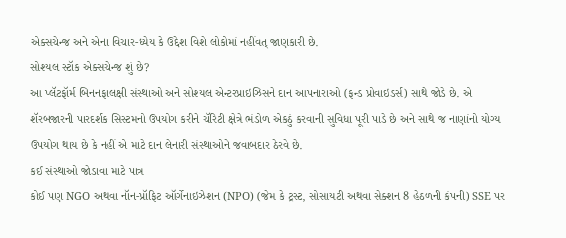એક્સચેન્જ અને એના વિચાર-ધ્યેય કે ઉદ્દેશ વિશે લોકોમાં નહીંવત્ જાણકારી છે.
સોશ્યલ સ્ટૉક એક્સચેન્જ શું છે?
આ પ્લૅટફૉર્મ બિનનફાલક્ષી સંસ્થાઓ અને સોશ્યલ એન્ટરપ્રાઇઝિસને દાન આપનારાઓ (ફન્ડ પ્રોવાઇડર્સ) સાથે જોડે છે. એ શૅરબજારની પારદર્શક સિસ્ટમનો ઉપયોગ કરીને ચૅરિટી ક્ષેત્રે ભંડોળ એકઠું કરવાની સુવિધા પૂરી પાડે છે અને સાથે જ નાણાંનો યોગ્ય ઉપયોગ થાય છે કે નહીં એ માટે દાન લેનારી સંસ્થાઓને જવાબદાર ઠેરવે છે.
કઈ સંસ્થાઓ જોડાવા માટે પાત્ર
કોઈ પણ NGO અથવા નૉન-પ્રૉફિટ ઑર્ગેનાઇઝેશન (NPO) (જેમ કે ટ્રસ્ટ, સોસાયટી અથવા સેક્શન 8 હેઠળની કંપની) SSE પર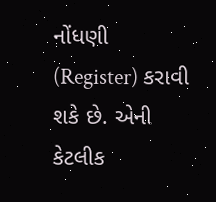નોંધણી (Register) કરાવી શકે છે. એની કેટલીક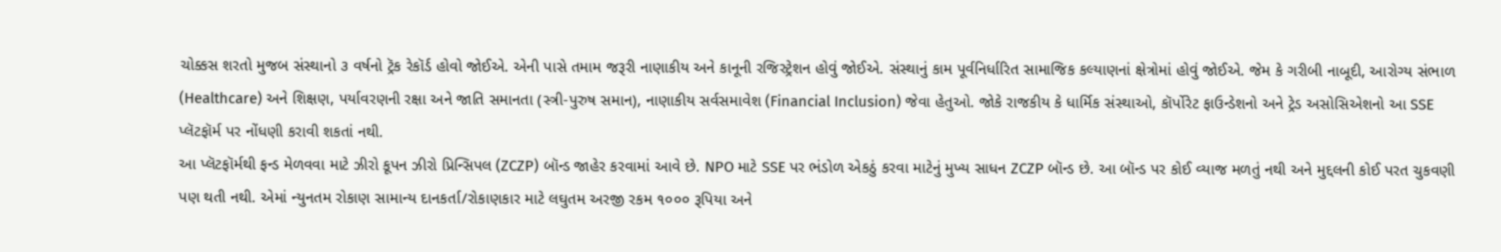ચોક્કસ શરતો મુજબ સંસ્થાનો ૩ વર્ષનો ટ્રૅક રેકૉર્ડ હોવો જોઈએ. એની પાસે તમામ જરૂરી નાણાકીય અને કાનૂની રજિસ્ટ્રેશન હોવું જોઈએ. સંસ્થાનું કામ પૂર્વનિર્ધારિત સામાજિક કલ્યાણનાં ક્ષેત્રોમાં હોવું જોઈએ. જેમ કે ગરીબી નાબૂદી, આરોગ્ય સંભાળ (Healthcare) અને શિક્ષણ, પર્યાવરણની રક્ષા અને જાતિ સમાનતા (સ્ત્રી-પુરુષ સમાન), નાણાકીય સર્વસમાવેશ (Financial Inclusion) જેવા હેતુઓ. જોકે રાજકીય કે ધાર્મિક સંસ્થાઓ, કૉર્પોરેટ ફાઉન્ડેશનો અને ટ્રેડ અસોસિએશનો આ SSE પ્લૅટફૉર્મ પર નોંધણી કરાવી શકતાં નથી.
આ પ્લૅટફૉર્મથી ફન્ડ મેળવવા માટે ઝીરો કૂપન ઝીરો પ્રિન્સિપલ (ZCZP) બૉન્ડ જાહેર કરવામાં આવે છે. NPO માટે SSE પર ભંડોળ એકઠું કરવા માટેનું મુખ્ય સાધન ZCZP બૉન્ડ છે. આ બૉન્ડ પર કોઈ વ્યાજ મળતું નથી અને મુદ્દલની કોઈ પરત ચુકવણી પણ થતી નથી. એમાં ન્યુનતમ રોકાણ સામાન્ય દાનકર્તા/રોકાણકાર માટે લઘુતમ અરજી રકમ ૧૦૦૦ રૂપિયા અને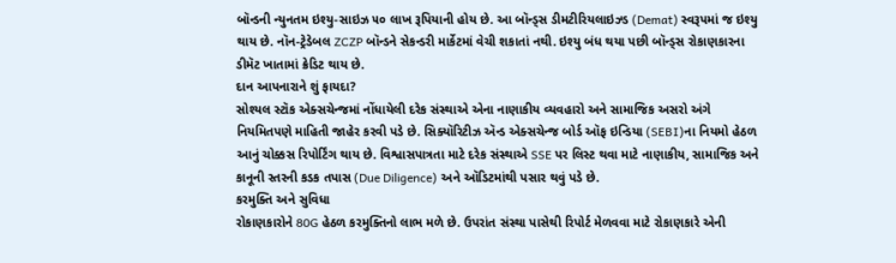બૉન્ડની ન્યુનતમ ઇશ્યુ-સાઇઝ ૫૦ લાખ રૂપિયાની હોય છે. આ બૉન્ડ્સ ડીમટીરિયલાઇઝ્ડ (Demat) સ્વરૂપમાં જ ઇશ્યુ થાય છે. નૉન-ટ્રેડેબલ ZCZP બૉન્ડને સેકન્ડરી માર્કેટમાં વેચી શકાતાં નથી. ઇશ્યુ બંધ થયા પછી બૉન્ડ્સ રોકાણકારના ડીમૅટ ખાતામાં ક્રેડિટ થાય છે.
દાન આપનારાને શું ફાયદા?
સોશ્યલ સ્ટૉક એક્સચેન્જમાં નોંધાયેલી દરેક સંસ્થાએ એના નાણાકીય વ્યવહારો અને સામાજિક અસરો અંગે નિયમિતપણે માહિતી જાહેર કરવી પડે છે. સિક્યૉરિટીઝ ઍન્ડ એક્સચેન્જ બોર્ડ ઑફ ઇન્ડિયા (SEBI)ના નિયમો હેઠળ આનું ચોક્કસ રિપોર્ટિંગ થાય છે. વિશ્વાસપાત્રતા માટે દરેક સંસ્થાએ SSE પર લિસ્ટ થવા માટે નાણાકીય, સામાજિક અને કાનૂની સ્તરની કડક તપાસ (Due Diligence) અને ઑડિટમાંથી પસાર થવું પડે છે.
કરમુક્તિ અને સુવિધા
રોકાણકારોને 80G હેઠળ કરમુક્તિનો લાભ મળે છે. ઉપરાંત સંસ્થા પાસેથી રિપોર્ટ મેળવવા માટે રોકાણકારે એની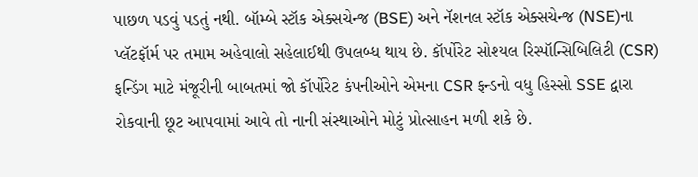પાછળ પડવું પડતું નથી. બૉમ્બે સ્ટૉક એક્સચેન્જ (BSE) અને નૅશનલ સ્ટૉક એક્સચેન્જ (NSE)ના પ્લૅટફૉર્મ પર તમામ અહેવાલો સહેલાઈથી ઉપલબ્ધ થાય છે. કૉર્પોરેટ સોશ્યલ રિસ્પૉન્સિબિલિટી (CSR) ફન્ડિંગ માટે મંજૂરીની બાબતમાં જો કૉર્પોરેટ કંપનીઓને એમના CSR ફન્ડનો વધુ હિસ્સો SSE દ્વારા રોકવાની છૂટ આપવામાં આવે તો નાની સંસ્થાઓને મોટું પ્રોત્સાહન મળી શકે છે.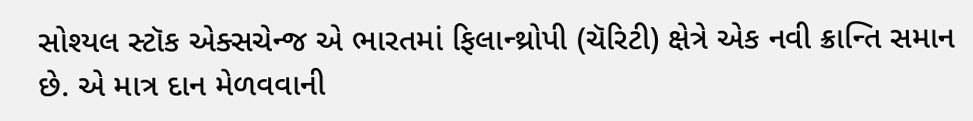સોશ્યલ સ્ટૉક એક્સચેન્જ એ ભારતમાં ફિલાન્થ્રોપી (ચૅરિટી) ક્ષેત્રે એક નવી ક્રાન્તિ સમાન છે. એ માત્ર દાન મેળવવાની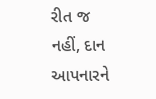રીત જ નહીં, દાન આપનારને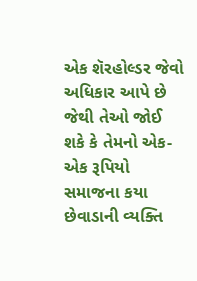એક શૅરહોલ્ડર જેવો અધિકાર આપે છે જેથી તેઓ જોઈ શકે કે તેમનો એક-એક રૂપિયો સમાજના કયા છેવાડાની વ્યક્તિ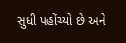સુધી પહોંચ્યો છે અને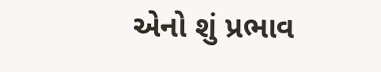એનો શું પ્રભાવ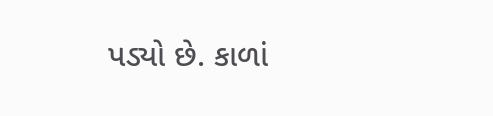પડ્યો છે. કાળાં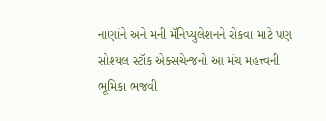નાણાંને અને મની મૅનિપ્યુલેશનને રોકવા માટે પણ સોશ્યલ સ્ટૉક એક્સચેન્જનો આ મંચ મહત્ત્વની ભૂમિકા ભજવી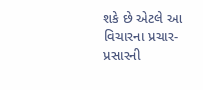શકે છે એટલે આ વિચારના પ્રચાર-પ્રસારની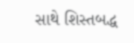સાથે શિસ્તબદ્ધ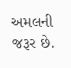અમલની જરૂર છે.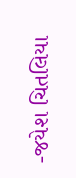-જયેશ ચિતલિયા